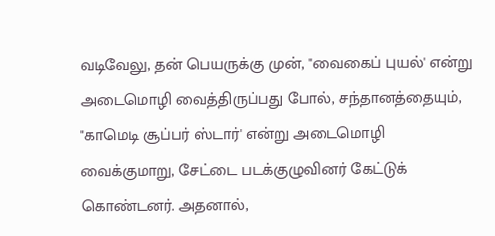வடிவேலு, தன் பெயருக்கு முன், "வைகைப் புயல்' என்று அடைமொழி வைத்திருப்பது போல், சந்தானத்தையும், "காமெடி சூப்பர் ஸ்டார்' என்று அடைமொழி வைக்குமாறு, சேட்டை படக்குழுவினர் கேட்டுக் கொண்டனர். அதனால்,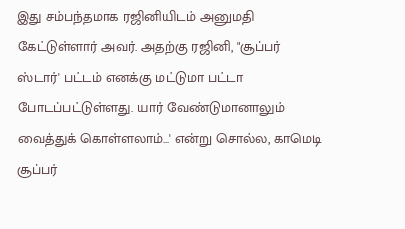இது சம்பந்தமாக ரஜினியிடம் அனுமதி கேட்டுள்ளார் அவர். அதற்கு ரஜினி, "சூப்பர் ஸ்டார்' பட்டம் எனக்கு மட்டுமா பட்டா போடப்பட்டுள்ளது. யார் வேண்டுமானாலும் வைத்துக் கொள்ளலாம்...' என்று சொல்ல, காமெடி சூப்பர்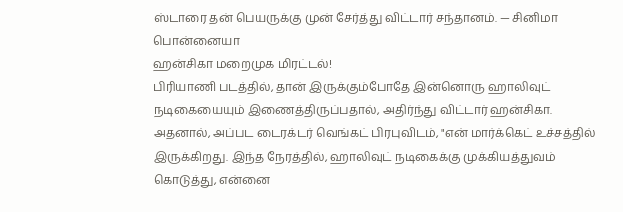ஸ்டாரை தன் பெயருக்கு முன் சேர்த்து விட்டார் சந்தானம். — சினிமா பொன்னையா
ஹன்சிகா மறைமுக மிரட்டல்!
பிரியாணி படத்தில், தான் இருக்கும்போதே இன்னொரு ஹாலிவுட் நடிகையையும் இணைத்திருப்பதால், அதிர்ந்து விட்டார் ஹன்சிகா. அதனால், அப்பட டைரக்டர் வெங்கட் பிரபுவிடம், "என் மார்க்கெட் உச்சத்தில் இருக்கிறது. இந்த நேரத்தில், ஹாலிவுட் நடிகைக்கு முக்கியத்துவம் கொடுத்து, என்னை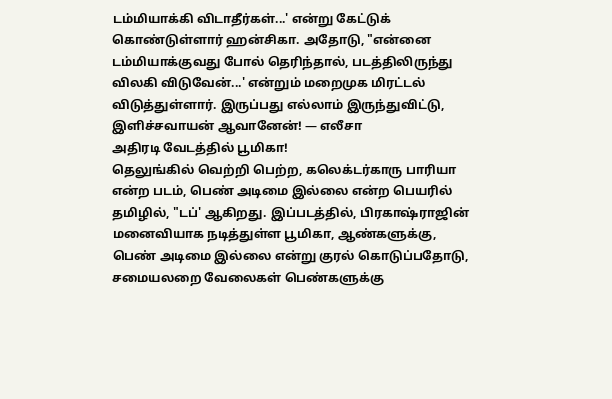டம்மியாக்கி விடாதீர்கள்...' என்று கேட்டுக் கொண்டுள்ளார் ஹன்சிகா. அதோடு, "என்னை டம்மியாக்குவது போல் தெரிந்தால், படத்திலிருந்து விலகி விடுவேன்...' என்றும் மறைமுக மிரட்டல் விடுத்துள்ளார். இருப்பது எல்லாம் இருந்துவிட்டு, இளிச்சவாயன் ஆவானேன்! — எலீசா
அதிரடி வேடத்தில் பூமிகா!
தெலுங்கில் வெற்றி பெற்ற, கலெக்டர்காரு பாரியா என்ற படம், பெண் அடிமை இல்லை என்ற பெயரில் தமிழில், "டப்' ஆகிறது. இப்படத்தில், பிரகாஷ்ராஜின் மனைவியாக நடித்துள்ள பூமிகா, ஆண்களுக்கு, பெண் அடிமை இல்லை என்று குரல் கொடுப்பதோடு, சமையலறை வேலைகள் பெண்களுக்கு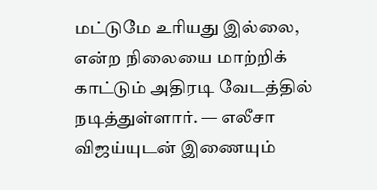மட்டுமே உரியது இல்லை, என்ற நிலையை மாற்றிக் காட்டும் அதிரடி வேடத்தில் நடித்துள்ளார். — எலீசா
விஜய்யுடன் இணையும்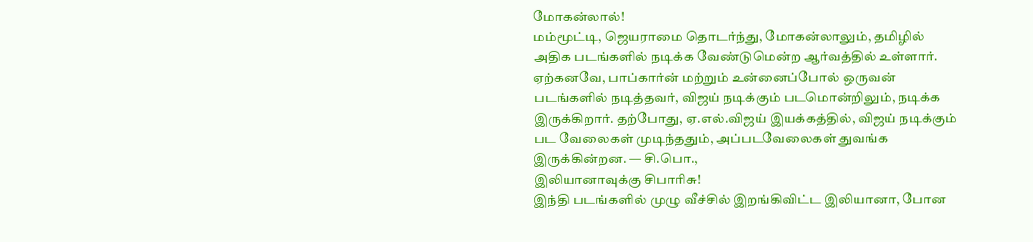மோகன்லால்!
மம்மூட்டி, ஜெயராமை தொடர்ந்து, மோகன்லாலும், தமிழில் அதிக படங்களில் நடிக்க வேண்டுமென்ற ஆர்வத்தில் உள்ளார். ஏற்கனவே, பாப்கார்ன் மற்றும் உன்னைப்போல் ஒருவன் படங்களில் நடித்தவர், விஜய் நடிக்கும் படமொன்றிலும், நடிக்க இருக்கிறார். தற்போது, ஏ.எல்.விஜய் இயக்கத்தில், விஜய் நடிக்கும் பட வேலைகள் முடிந்ததும், அப்படவேலைகள் துவங்க இருக்கின்றன. — சி.பொ.,
இலியானாவுக்கு சிபாரிசு!
இந்தி படங்களில் முழு வீச்சில் இறங்கிவிட்ட இலியானா, போன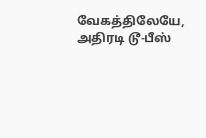வேகத்திலேயே, அதிரடி டூ-பீஸ்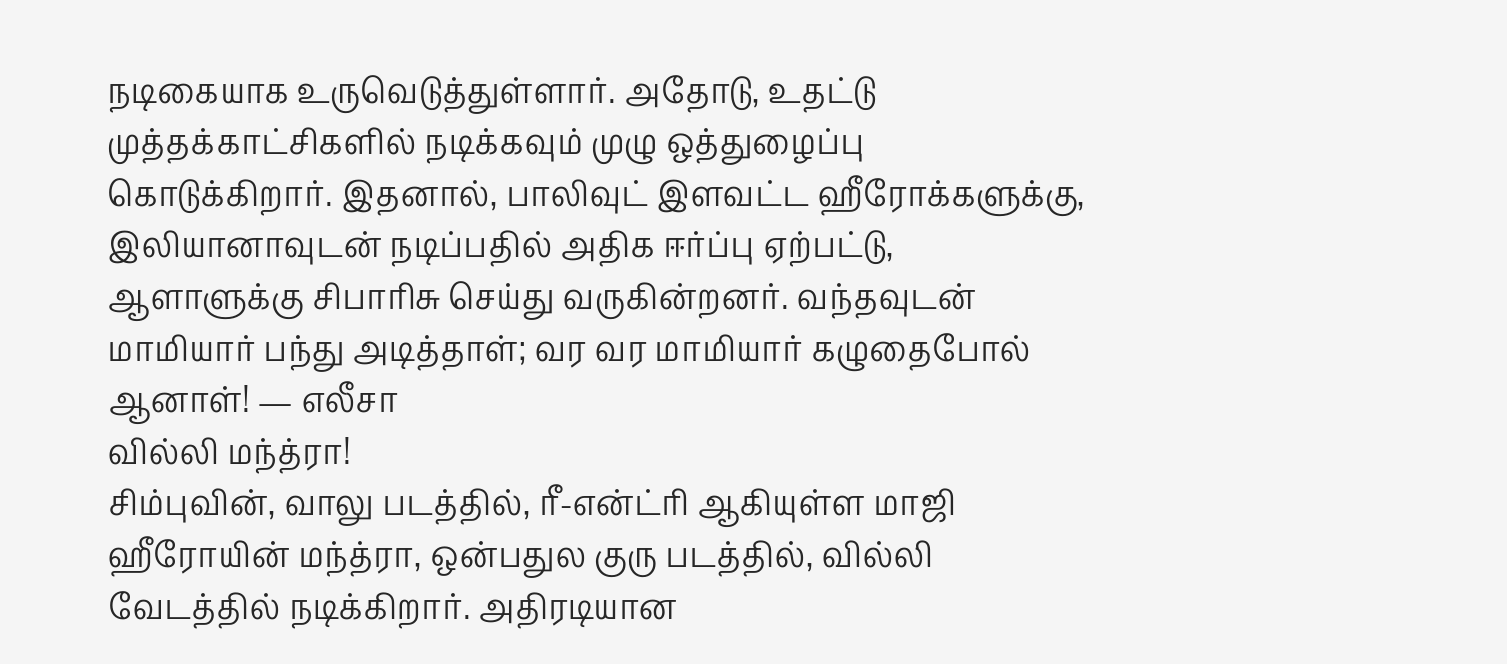நடிகையாக உருவெடுத்துள்ளார். அதோடு, உதட்டு முத்தக்காட்சிகளில் நடிக்கவும் முழு ஒத்துழைப்பு கொடுக்கிறார். இதனால், பாலிவுட் இளவட்ட ஹீரோக்களுக்கு, இலியானாவுடன் நடிப்பதில் அதிக ஈர்ப்பு ஏற்பட்டு, ஆளாளுக்கு சிபாரிசு செய்து வருகின்றனர். வந்தவுடன் மாமியார் பந்து அடித்தாள்; வர வர மாமியார் கழுதைபோல் ஆனாள்! — எலீசா
வில்லி மந்த்ரா!
சிம்புவின், வாலு படத்தில், ரீ-என்ட்ரி ஆகியுள்ள மாஜி ஹீரோயின் மந்த்ரா, ஒன்பதுல குரு படத்தில், வில்லி வேடத்தில் நடிக்கிறார். அதிரடியான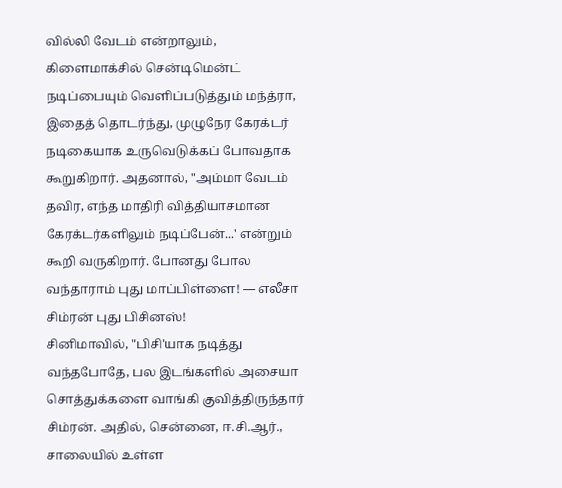வில்லி வேடம் என்றாலும், கிளைமாக்சில் சென்டிமென்ட் நடிப்பையும் வெளிப்படுத்தும் மந்த்ரா, இதைத் தொடர்ந்து, முழுநேர கேரக்டர் நடிகையாக உருவெடுக்கப் போவதாக கூறுகிறார். அதனால், "அம்மா வேடம் தவிர, எந்த மாதிரி வித்தியாசமான கேரக்டர்களிலும் நடிப்பேன்...' என்றும் கூறி வருகிறார். போனது போல வந்தாராம் புது மாப்பிள்ளை! — எலீசா
சிம்ரன் புது பிசினஸ்!
சினிமாவில், "பிசி'யாக நடித்து வந்தபோதே, பல இடங்களில் அசையா சொத்துக்களை வாங்கி குவித்திருந்தார் சிம்ரன். அதில், சென்னை, ஈ.சி.ஆர்., சாலையில் உள்ள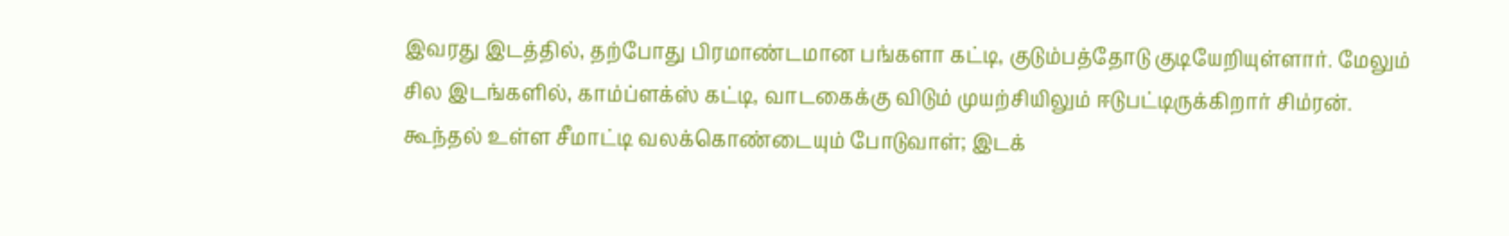இவரது இடத்தில், தற்போது பிரமாண்டமான பங்களா கட்டி, குடும்பத்தோடு குடியேறியுள்ளார். மேலும் சில இடங்களில், காம்ப்ளக்ஸ் கட்டி, வாடகைக்கு விடும் முயற்சியிலும் ஈடுபட்டிருக்கிறார் சிம்ரன். கூந்தல் உள்ள சீமாட்டி வலக்கொண்டையும் போடுவாள்; இடக்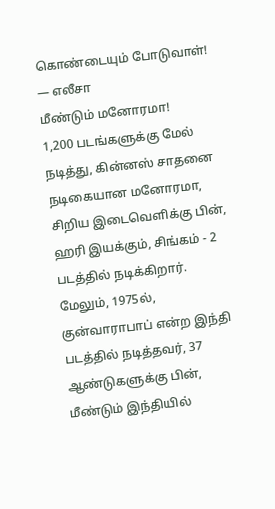கொண்டையும் போடுவாள்! — எலீசா
மீண்டும் மனோரமா!
1,200 படங்களுக்கு மேல் நடித்து, கின்னஸ் சாதனை நடிகையான மனோரமா, சிறிய இடைவெளிக்கு பின், ஹரி இயக்கும், சிங்கம் - 2 படத்தில் நடிக்கிறார். மேலும், 1975ல், குன்வாராபாப் என்ற இந்தி படத்தில் நடித்தவர், 37 ஆண்டுகளுக்கு பின், மீண்டும் இந்தியில்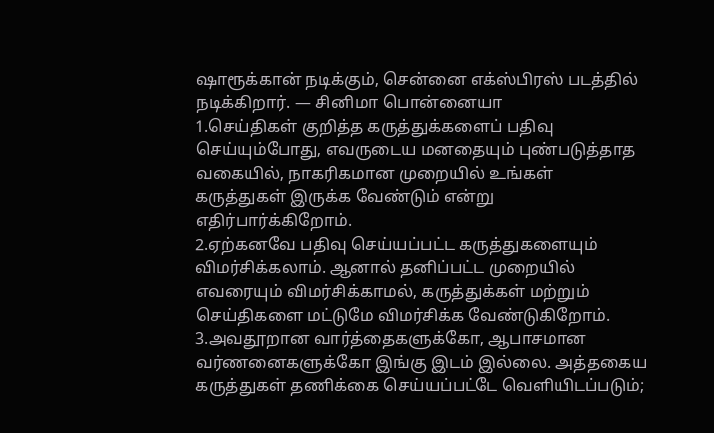ஷாரூக்கான் நடிக்கும், சென்னை எக்ஸ்பிரஸ் படத்தில் நடிக்கிறார். — சினிமா பொன்னையா
1.செய்திகள் குறித்த கருத்துக்களைப் பதிவு செய்யும்போது, எவருடைய மனதையும் புண்படுத்தாத வகையில், நாகரிகமான முறையில் உங்கள் கருத்துகள் இருக்க வேண்டும் என்று எதிர்பார்க்கிறோம்.
2.ஏற்கனவே பதிவு செய்யப்பட்ட கருத்துகளையும் விமர்சிக்கலாம். ஆனால் தனிப்பட்ட முறையில் எவரையும் விமர்சிக்காமல், கருத்துக்கள் மற்றும் செய்திகளை மட்டுமே விமர்சிக்க வேண்டுகிறோம்.
3.அவதூறான வார்த்தைகளுக்கோ, ஆபாசமான வர்ணனைகளுக்கோ இங்கு இடம் இல்லை. அத்தகைய கருத்துகள் தணிக்கை செய்யப்பட்டே வெளியிடப்படும்;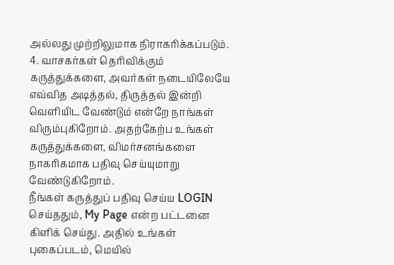அல்லது முற்றிலுமாக நிராகரிக்கப்படும்.
4. வாசகர்கள் தெரிவிக்கும் கருத்துக்களை, அவர்கள் நடையிலேயே எவ்வித அடித்தல், திருத்தல் இன்றி வெளியிட வேண்டும் என்றே நாங்கள் விரும்புகிறோம். அதற்கேற்ப உங்கள் கருத்துக்களை, விமர்சனங்களை நாகரிகமாக பதிவு செய்யுமாறு வேண்டுகிறோம்.
நீங்கள் கருத்துப் பதிவு செய்ய LOGIN செய்ததும், My Page என்ற பட்டனை கிளிக் செய்து. அதில் உங்கள் புகைப்படம், மெயில்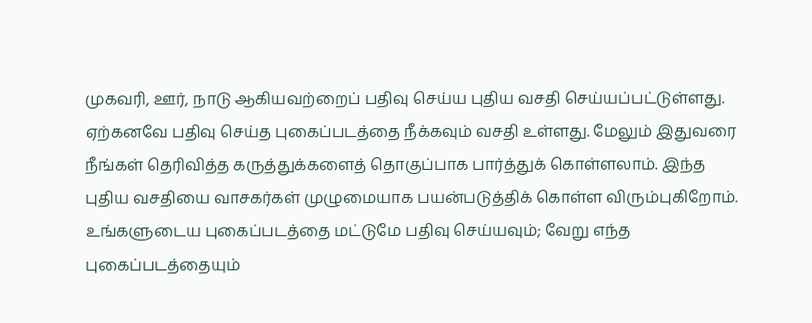முகவரி, ஊர், நாடு ஆகியவற்றைப் பதிவு செய்ய புதிய வசதி செய்யப்பட்டுள்ளது. ஏற்கனவே பதிவு செய்த புகைப்படத்தை நீக்கவும் வசதி உள்ளது. மேலும் இதுவரை நீங்கள் தெரிவித்த கருத்துக்களைத் தொகுப்பாக பார்த்துக் கொள்ளலாம். இந்த புதிய வசதியை வாசகர்கள் முழுமையாக பயன்படுத்திக் கொள்ள விரும்புகிறோம். உங்களுடைய புகைப்படத்தை மட்டுமே பதிவு செய்யவும்; வேறு எந்த புகைப்படத்தையும்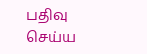பதிவு செய்ய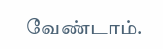வேண்டாம்.